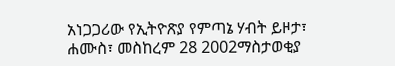አነጋጋሪው የኢትዮጽያ የምጣኔ ሃብት ይዞታ፣
ሐሙስ፣ መስከረም 28 2002ማስታወቂያ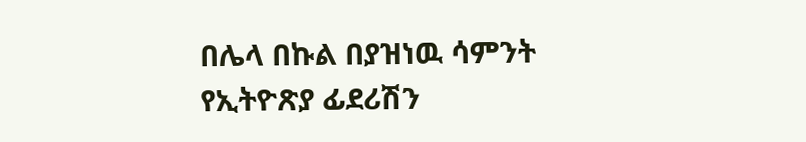በሌላ በኩል በያዝነዉ ሳምንት የኢትዮጽያ ፊደሪሽን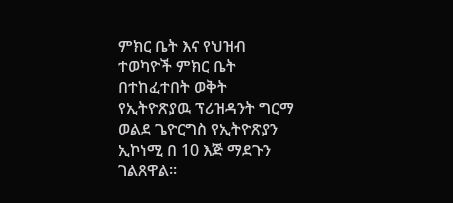ምክር ቤት እና የህዝብ ተወካዮች ምክር ቤት በተከፈተበት ወቅት የኢትዮጽያዉ ፕሪዝዳንት ግርማ ወልደ ጌዮርግስ የኢትዮጽያን ኢኮነሚ በ 10 እጅ ማደጉን ገልጸዋል።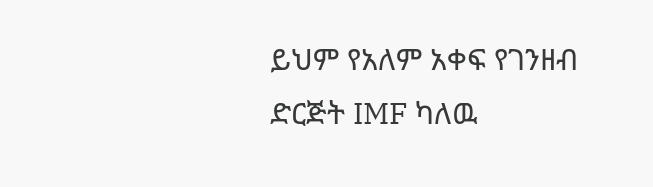ይህም የአለም አቀፍ የገንዘብ ድርጅት IMF ካለዉ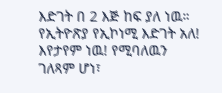እድገት በ 2 እጅ ከፍ ያለ ነዉ። የኢትዮጽያ የኢኮነሚ እድገት አለ! እየታየም ነዉ! የሚባለዉን ገለጻም ሆነ፣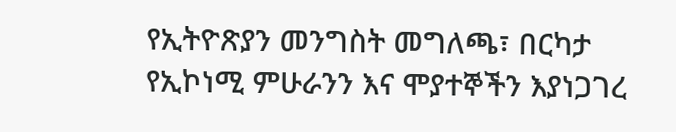የኢትዮጽያን መንግስት መግለጫ፣ በርካታ የኢኮነሚ ምሁራንን እና ሞያተኞችን እያነጋገረ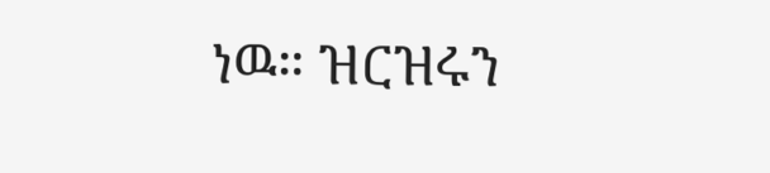ነዉ። ዝርዝሩን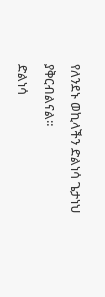የለንደኑ ወኪላችን ድልነሳ ጌታነህ ያቅርብልናል።
ድልነሳ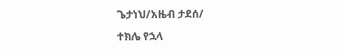ጌታነህ/አዜብ ታደሰ/
ተክሌ የኋላ